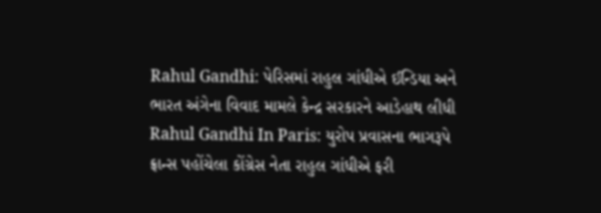Rahul Gandhi: પેરિસમાં રાહુલ ગાંધીએ ઈન્ડિયા અને ભારત અંગેના વિવાદ મામલે કેન્દ્ર સરકારને આડેહાથ લીધી
Rahul Gandhi In Paris: યુરોપ પ્રવાસના ભાગરૂપે ફ્રાન્સ પહોંચેલા કોંગ્રેસ નેતા રાહુલ ગાંધીએ ફરી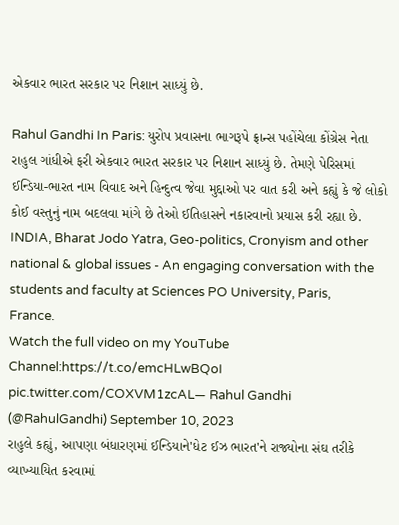એકવાર ભારત સરકાર પર નિશાન સાધ્યું છે.

Rahul Gandhi In Paris: યુરોપ પ્રવાસના ભાગરૂપે ફ્રાન્સ પહોંચેલા કોંગ્રેસ નેતા રાહુલ ગાંધીએ ફરી એકવાર ભારત સરકાર પર નિશાન સાધ્યું છે. તેમણે પેરિસમાં ઈન્ડિયા-ભારત નામ વિવાદ અને હિન્દુત્વ જેવા મુદ્દાઓ પર વાત કરી અને કહ્યું કે જે લોકો કોઈ વસ્તુનું નામ બદલવા માંગે છે તેઓ ઈતિહાસને નકારવાનો પ્રયાસ કરી રહ્યા છે.
INDIA, Bharat Jodo Yatra, Geo-politics, Cronyism and other national & global issues - An engaging conversation with the students and faculty at Sciences PO University, Paris, France.
Watch the full video on my YouTube Channel:https://t.co/emcHLwBQoI pic.twitter.com/COXVM1zcAL— Rahul Gandhi (@RahulGandhi) September 10, 2023
રાહુલે કહ્યું, આપણા બંધારણમાં ઈન્ડિયાને'ધેટ ઈઝ ભારત'ને રાજ્યોના સંઘ તરીકે વ્યાખ્યાયિત કરવામાં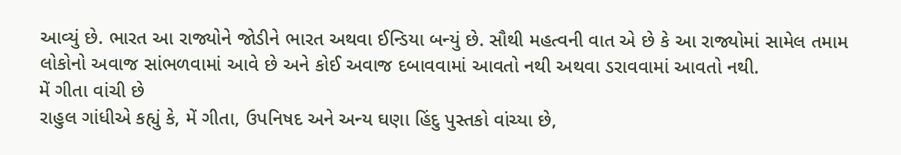આવ્યું છે. ભારત આ રાજ્યોને જોડીને ભારત અથવા ઈન્ડિયા બન્યું છે. સૌથી મહત્વની વાત એ છે કે આ રાજ્યોમાં સામેલ તમામ લોકોનો અવાજ સાંભળવામાં આવે છે અને કોઈ અવાજ દબાવવામાં આવતો નથી અથવા ડરાવવામાં આવતો નથી.
મેં ગીતા વાંચી છે
રાહુલ ગાંધીએ કહ્યું કે, મેં ગીતા, ઉપનિષદ અને અન્ય ઘણા હિંદુ પુસ્તકો વાંચ્યા છે,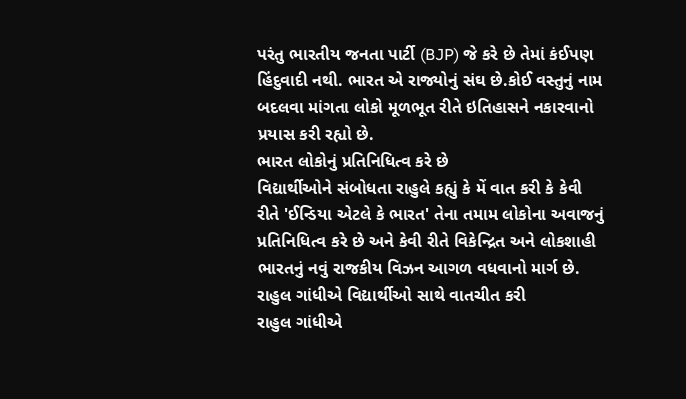પરંતુ ભારતીય જનતા પાર્ટી (BJP) જે કરે છે તેમાં કંઈપણ હિંદુવાદી નથી. ભારત એ રાજ્યોનું સંઘ છે.કોઈ વસ્તુનું નામ બદલવા માંગતા લોકો મૂળભૂત રીતે ઇતિહાસને નકારવાનો પ્રયાસ કરી રહ્યો છે.
ભારત લોકોનું પ્રતિનિધિત્વ કરે છે
વિદ્યાર્થીઓને સંબોધતા રાહુલે કહ્યું કે મેં વાત કરી કે કેવી રીતે 'ઈન્ડિયા એટલે કે ભારત' તેના તમામ લોકોના અવાજનું પ્રતિનિધિત્વ કરે છે અને કેવી રીતે વિકેન્દ્રિત અને લોકશાહી ભારતનું નવું રાજકીય વિઝન આગળ વધવાનો માર્ગ છે.
રાહુલ ગાંધીએ વિદ્યાર્થીઓ સાથે વાતચીત કરી
રાહુલ ગાંધીએ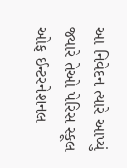આ નિવેદન ત્યારે આપ્યું જ્યારે તેઓ પેરિસ સ્કૂલ ઓફ ઈન્ટરનેશનલ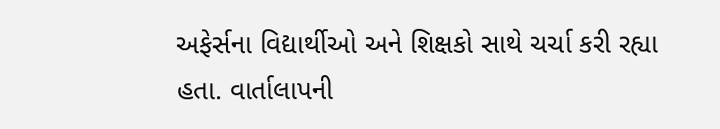અફેર્સના વિદ્યાર્થીઓ અને શિક્ષકો સાથે ચર્ચા કરી રહ્યા હતા. વાર્તાલાપની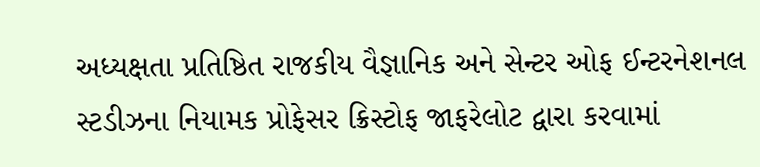અધ્યક્ષતા પ્રતિષ્ઠિત રાજકીય વૈજ્ઞાનિક અને સેન્ટર ઓફ ઈન્ટરનેશનલ સ્ટડીઝના નિયામક પ્રોફેસર ક્રિસ્ટોફ જાફરેલોટ દ્વારા કરવામાં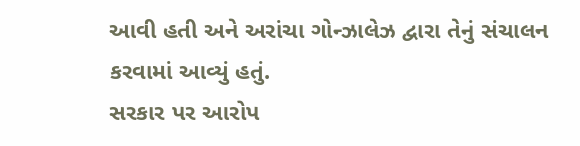આવી હતી અને અરાંચા ગોન્ઝાલેઝ દ્વારા તેનું સંચાલન કરવામાં આવ્યું હતું.
સરકાર પર આરોપ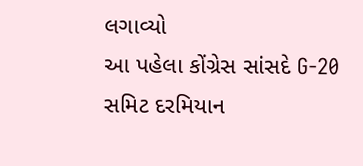લગાવ્યો
આ પહેલા કોંગ્રેસ સાંસદે G-20 સમિટ દરમિયાન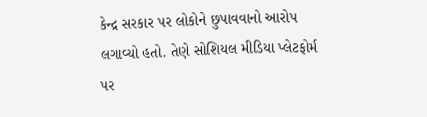કેન્દ્ર સરકાર પર લોકોને છુપાવવાનો આરોપ લગાવ્યો હતો. તેણે સોશિયલ મીડિયા પ્લેટફોર્મ પર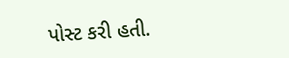પોસ્ટ કરી હતી.